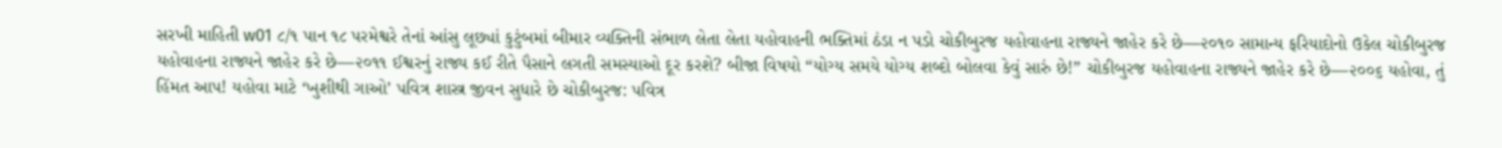સરખી માહિતી w01 ૮/૧ પાન ૧૮ પરમેશ્વરે તેનાં આંસુ લૂછ્યાં કુટુંબમાં બીમાર વ્યક્તિની સંભાળ લેતા લેતા યહોવાહની ભક્તિમાં ઠંડા ન પડો ચોકીબુરજ યહોવાહના રાજ્યને જાહેર કરે છે—૨૦૧૦ સામાન્ય ફરિયાદોનો ઉકેલ ચોકીબુરજ યહોવાહના રાજ્યને જાહેર કરે છે—૨૦૧૧ ઈશ્વરનું રાજ્ય કઈ રીતે પૈસાને લગતી સમસ્યાઓ દૂર કરશે? બીજા વિષયો “યોગ્ય સમયે યોગ્ય શબ્દો બોલવા કેવું સારું છે!” ચોકીબુરજ યહોવાહના રાજ્યને જાહેર કરે છે—૨૦૦૬ યહોવા, તું હિંમત આપ! યહોવા માટે ‘ખુશીથી ગાઓ’ પવિત્ર શાસ્ત્ર જીવન સુધારે છે ચોકીબુરજ: પવિત્ર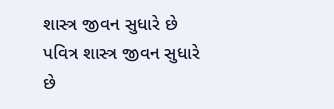શાસ્ત્ર જીવન સુધારે છે પવિત્ર શાસ્ત્ર જીવન સુધારે છે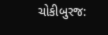ચોકીબુરજ: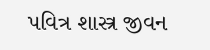પવિત્ર શાસ્ત્ર જીવન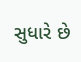સુધારે છે